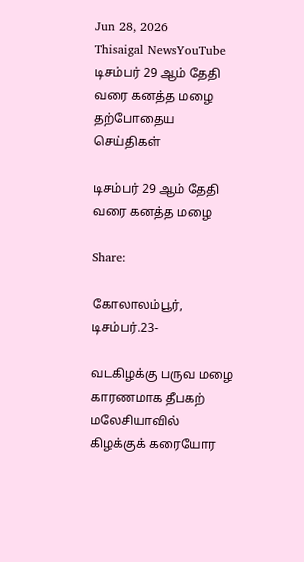Jun 28, 2026
Thisaigal NewsYouTube
டிசம்பர் 29 ஆம் தேதி வரை கனத்த மழை
தற்போதைய செய்திகள்

டிசம்பர் 29 ஆம் தேதி வரை கனத்த மழை

Share:

கோலாலம்பூர், டிசம்பர்.23-

வடகிழக்கு பருவ மழை காரணமாக தீபகற் மலேசியாவில் கிழக்குக் கரையோர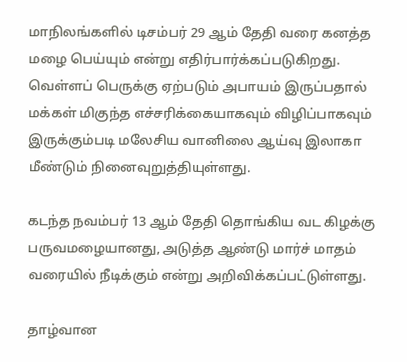மாநிலங்களில் டிசம்பர் 29 ஆம் தேதி வரை கனத்த மழை பெய்யும் என்று எதிர்பார்க்கப்படுகிறது. வெள்ளப் பெருக்கு ஏற்படும் அபாயம் இருப்பதால் மக்கள் மிகுந்த எச்சரிக்கையாகவும் விழிப்பாகவும் இருக்கும்படி மலேசிய வானிலை ஆய்வு இலாகா மீண்டும் நினைவுறுத்தியுள்ளது.

கடந்த நவம்பர் 13 ஆம் தேதி தொங்கிய வட கிழக்கு பருவமழையானது, அடுத்த ஆண்டு மார்ச் மாதம் வரையில் நீடிக்கும் என்று அறிவிக்கப்பட்டுள்ளது.

தாழ்வான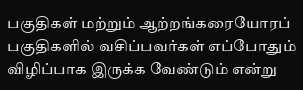பகுதிகள் மற்றும் ஆற்றங்கரையோரப் பகுதிகளில் வசிப்பவர்கள் எப்போதும் விழிப்பாக இருக்க வேண்டும் என்று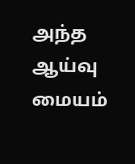அந்த ஆய்வு மையம்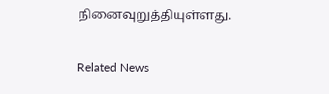நினைவுறுத்தியுள்ளது.

Related News